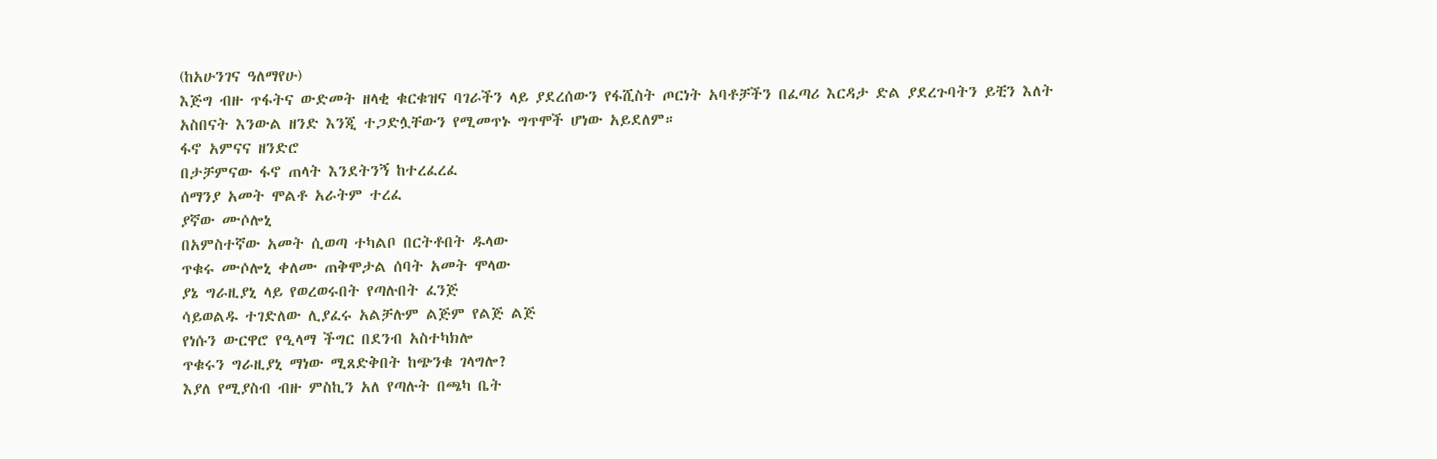(ከአሁንገና ዓለማየሁ)
እጅግ ብዙ ጥፋትና ውድመት ዘላቂ ቁርቁዝና ባገራችን ላይ ያደረሰውን የፋሺስት ጦርነት አባቶቻችን በፈጣሪ እርዳታ ድል ያደረጉባትን ይቺን እለት አስበናት እንውል ዘንድ እንጂ ተጋድሏቸውን የሚመጥኑ ግጥሞች ሆነው አይደለም።
ፋኖ አምናና ዘንድሮ
በታቻምናው ፋኖ ጠላት እንደትንኝ ከተረፈረፈ
ሰማንያ አመት ሞልቶ አራትም ተረፈ
ያኛው ሙሶሎኒ
በአምስተኛው አመት ሲወጣ ተካልቦ በርትቶበት ዱላው
ጥቁሩ ሙሶሎኒ ቀለሙ ጠቅሞታል ሰባት አመት ሞላው
ያኔ ግራዚያኒ ላይ የወረወሩበት የጣሉበት ፈንጅ
ሳይወልዱ ተገድለው ሊያፈሩ አልቻሉም ልጅም የልጅ ልጅ
የነሱን ውርዋሮ የዒላማ ችግር በደንብ አስተካክሎ
ጥቁሩን ግራዚያኒ ማነው ሚጸድቅበት ከጭንቁ ገላግሎ?
እያለ የሚያስብ ብዙ ምስኪን አለ የጣሉት በጫካ ቤት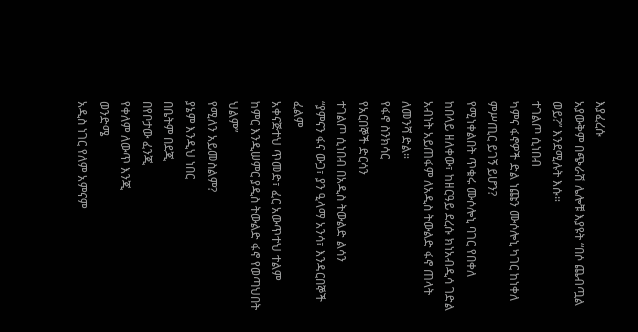እያፈረሱ
አያውቅም በጭራሽ ሌሎቹ እያዩት “በሶ ጨብጧል ወይ?” እንደሚሉት እሱ።
ተገልጦ ሲነበብ
ካምና ፋኖዎች ድል ነጩን ሙሶሎኒ ካገር ከነቀለ
ምሥጢር ይገኝ ይሆን?
የሚነቀልበት ጥቁሩ ሙሶሎኒ ባገር የበቀለ
ከበላይ ዘለቀው፣ ከዘርዓይ ደረሱ ክነአብዲሳ ገድል
አብነት አይጠፋም ለአዲስ ትውልድ ፋኖ ጠላት ለመንሻ ድል።
የፋኖ ስንክሳር
የአርበኞች ድርሳን
ተገልጦ ሲነበብ በአዲስ ትውልድ ልሳን
“ያምናን ፋና ውጋ፣ ያን ዒላማ አንሳ፣ እንዳርበኞች ፈልም
አቀናጅተህ ጥመድ፣ ፈር አውጥተህ ተልም
ከምር እንዲሠምር ያዲስ ትውልድ ፋኖ የወጣህበት ህልም”
የሚለን አይመስልም?
ያኔም እንዲህ ነበር
በቤትም በደጂ
በየቦታው ፈንጂ
የቀለም ለውጥ እንጂ
ወንድሜ
አዲስ ነገር የለም አምናም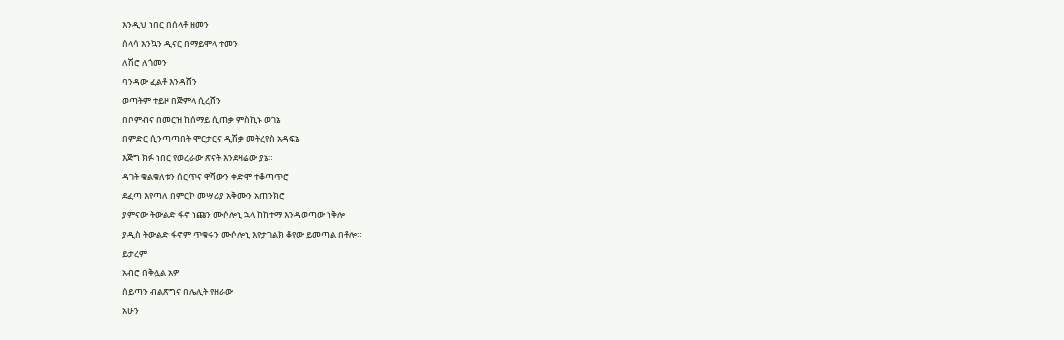እንዲህ ነበር በሰላቶ ዘመን
ሰላሳ እንኳን ዲናር በማይሞላ ተመን
ለሽሮ ለጎመን
ባንዳው ፈልቶ እንዳሸን
ወጣትም ተይዞ በጅምላ ሲረሸን
በቦምብና በመርዝ ከሰማይ ሲጠቃ ምስኪኑ ወገኔ
በምድር ሲንጣጣበት ሞርታርና ዲሽቃ መትረየስ አዳፍኔ
እጅግ ክፉ ነበር የወረራው ጽናት እንደዛሬው ያኔ።
ዳገት ቁልቁለቱን ሰርጥና ዋሻውን ቀድሞ ተቆጣጥሮ
ደፈጣ እየጣለ በምርኮ መሣሪያ አቅሙን አጠንክሮ
ያምናው ትውልድ ፋኖ ነጩን ሙሶሎኒ ኋላ ከከተማ እንዳወጣው ነቅሎ
ያዲስ ትውልድ ፋኖም ጥቁሩን ሙሶሎኒ እየታገልክ ቆየው ይመጣል በቶሎ።
ይታረም
አብሮ በቅሏል አዎ
ሰይጣን ብልጽግና በሌሊት የዘራው
አሁን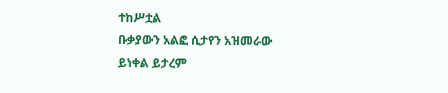ተከሥቷል
ቡቃያውን አልፎ ሲታየን አዝመራው
ይነቀል ይታረም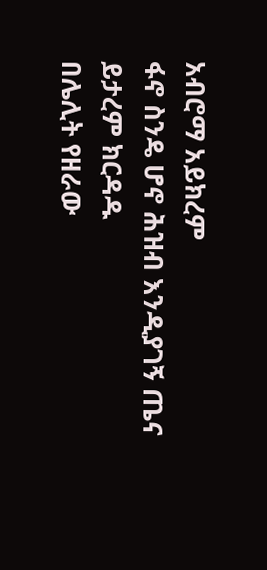አብሮማ አይክረም
ፋኖ ስንዴ ሆኖ ሕዝብ እንዲያገኝ ጤና
ይታረም ክርዳዱ
በሌሊት የዘራው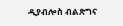ዲያብሎስ ብልጽግና